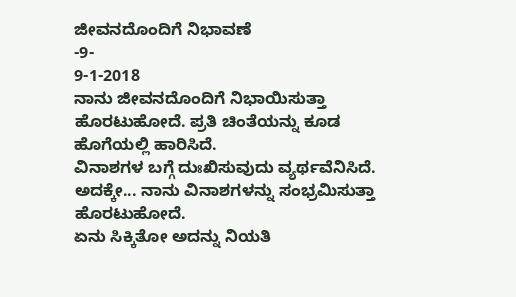ಜೀವನದೊಂದಿಗೆ ನಿಭಾವಣೆ
-9-
9-1-2018
ನಾನು ಜೀವನದೊಂದಿಗೆ ನಿಭಾಯಿಸುತ್ತಾ ಹೊರಟುಹೋದೆ. ಪ್ರತಿ ಚಿಂತೆಯನ್ನು ಕೂಡ ಹೊಗೆಯಲ್ಲಿ ಹಾರಿಸಿದೆ.
ವಿನಾಶಗಳ ಬಗ್ಗೆ ದುಃಖಿಸುವುದು ವ್ಯರ್ಥವೆನಿಸಿದೆ. ಅದಕ್ಕೇ... ನಾನು ವಿನಾಶಗಳನ್ನು ಸಂಭ್ರಮಿಸುತ್ತಾ ಹೊರಟುಹೋದೆ.
ಏನು ಸಿಕ್ಕಿತೋ ಅದನ್ನು ನಿಯತಿ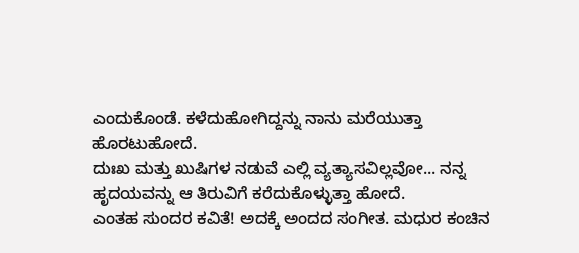ಎಂದುಕೊಂಡೆ. ಕಳೆದುಹೋಗಿದ್ದನ್ನು ನಾನು ಮರೆಯುತ್ತಾ ಹೊರಟುಹೋದೆ.
ದುಃಖ ಮತ್ತು ಖುಷಿಗಳ ನಡುವೆ ಎಲ್ಲಿ ವ್ಯತ್ಯಾಸವಿಲ್ಲವೋ... ನನ್ನ ಹೃದಯವನ್ನು ಆ ತಿರುವಿಗೆ ಕರೆದುಕೊಳ್ಳುತ್ತಾ ಹೋದೆ.
ಎಂತಹ ಸುಂದರ ಕವಿತೆ! ಅದಕ್ಕೆ ಅಂದದ ಸಂಗೀತ. ಮಧುರ ಕಂಚಿನ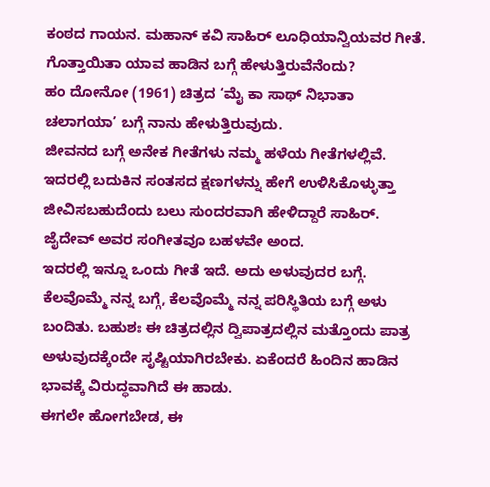ಕಂಠದ ಗಾಯನ. ಮಹಾನ್ ಕವಿ ಸಾಹಿರ್ ಲೂಧಿಯಾನ್ವಿಯವರ ಗೀತೆ.
ಗೊತ್ತಾಯಿತಾ ಯಾವ ಹಾಡಿನ ಬಗ್ಗೆ ಹೇಳುತ್ತಿರುವೆನೆಂದು?
ಹಂ ದೋನೋ (1961) ಚಿತ್ರದ ‘ಮೈ ಕಾ ಸಾಥ್ ನಿಭಾತಾ ಚಲಾಗಯಾ’ ಬಗ್ಗೆ ನಾನು ಹೇಳುತ್ತಿರುವುದು.
ಜೀವನದ ಬಗ್ಗೆ ಅನೇಕ ಗೀತೆಗಳು ನಮ್ಮ ಹಳೆಯ ಗೀತೆಗಳಲ್ಲಿವೆ. ಇದರಲ್ಲಿ ಬದುಕಿನ ಸಂತಸದ ಕ್ಷಣಗಳನ್ನು ಹೇಗೆ ಉಳಿಸಿಕೊಳ್ಳುತ್ತಾ ಜೀವಿಸಬಹುದೆಂದು ಬಲು ಸುಂದರವಾಗಿ ಹೇಳಿದ್ದಾರೆ ಸಾಹಿರ್. ಜೈದೇವ್ ಅವರ ಸಂಗೀತವೂ ಬಹಳವೇ ಅಂದ.
ಇದರಲ್ಲಿ ಇನ್ನೂ ಒಂದು ಗೀತೆ ಇದೆ. ಅದು ಅಳುವುದರ ಬಗ್ಗೆ. ಕೆಲವೊಮ್ಮೆ ನನ್ನ ಬಗ್ಗೆ, ಕೆಲವೊಮ್ಮೆ ನನ್ನ ಪರಿಸ್ಥಿತಿಯ ಬಗ್ಗೆ ಅಳು ಬಂದಿತು. ಬಹುಶಃ ಈ ಚಿತ್ರದಲ್ಲಿನ ದ್ವಿಪಾತ್ರದಲ್ಲಿನ ಮತ್ತೊಂದು ಪಾತ್ರ ಅಳುವುದಕ್ಕೆಂದೇ ಸೃಷ್ಟಿಯಾಗಿರಬೇಕು. ಏಕೆಂದರೆ ಹಿಂದಿನ ಹಾಡಿನ ಭಾವಕ್ಕೆ ವಿರುದ್ಧವಾಗಿದೆ ಈ ಹಾಡು.
ಈಗಲೇ ಹೋಗಬೇಡ, ಈ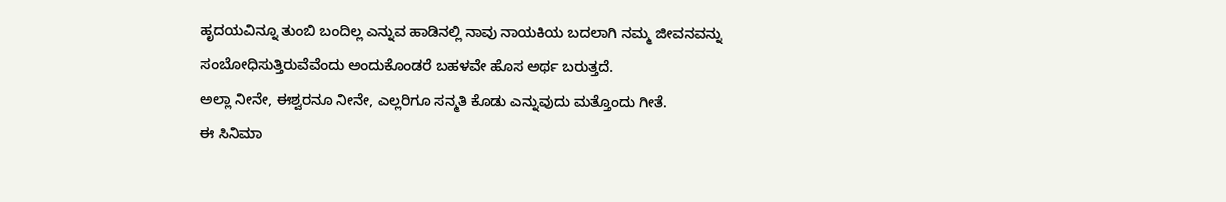ಹೃದಯವಿನ್ನೂ ತುಂಬಿ ಬಂದಿಲ್ಲ ಎನ್ನುವ ಹಾಡಿನಲ್ಲಿ ನಾವು ನಾಯಕಿಯ ಬದಲಾಗಿ ನಮ್ಮ ಜೀವನವನ್ನು ಸಂಬೋಧಿಸುತ್ತಿರುವೆವೆಂದು ಅಂದುಕೊಂಡರೆ ಬಹಳವೇ ಹೊಸ ಅರ್ಥ ಬರುತ್ತದೆ.
ಅಲ್ಲಾ ನೀನೇ, ಈಶ್ವರನೂ ನೀನೇ, ಎಲ್ಲರಿಗೂ ಸನ್ಮತಿ ಕೊಡು ಎನ್ನುವುದು ಮತ್ತೊಂದು ಗೀತೆ.
ಈ ಸಿನಿಮಾ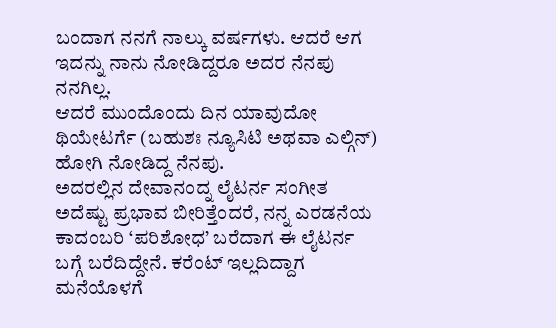ಬಂದಾಗ ನನಗೆ ನಾಲ್ಕು ವರ್ಷಗಳು. ಆದರೆ ಆಗ ಇದನ್ನು ನಾನು ನೋಡಿದ್ದರೂ ಅದರ ನೆನಪು ನನಗಿಲ್ಲ.
ಆದರೆ ಮುಂದೊಂದು ದಿನ ಯಾವುದೋ ಥಿಯೇಟರ್ಗೆ (ಬಹುಶಃ ನ್ಯೂಸಿಟಿ ಅಥವಾ ಎಲ್ಗಿನ್) ಹೋಗಿ ನೋಡಿದ್ದ ನೆನಪು.
ಅದರಲ್ಲಿನ ದೇವಾನಂದ್ನ ಲೈಟರ್ನ ಸಂಗೀತ ಅದೆಷ್ಟು ಪ್ರಭಾವ ಬೀರಿತ್ತೆಂದರೆ, ನನ್ನ ಎರಡನೆಯ ಕಾದಂಬರಿ ‘ಪರಿಶೋಧ’ ಬರೆದಾಗ ಈ ಲೈಟರ್ನ ಬಗ್ಗೆ ಬರೆದಿದ್ದೇನೆ. ಕರೆಂಟ್ ಇಲ್ಲದಿದ್ದಾಗ ಮನೆಯೊಳಗೆ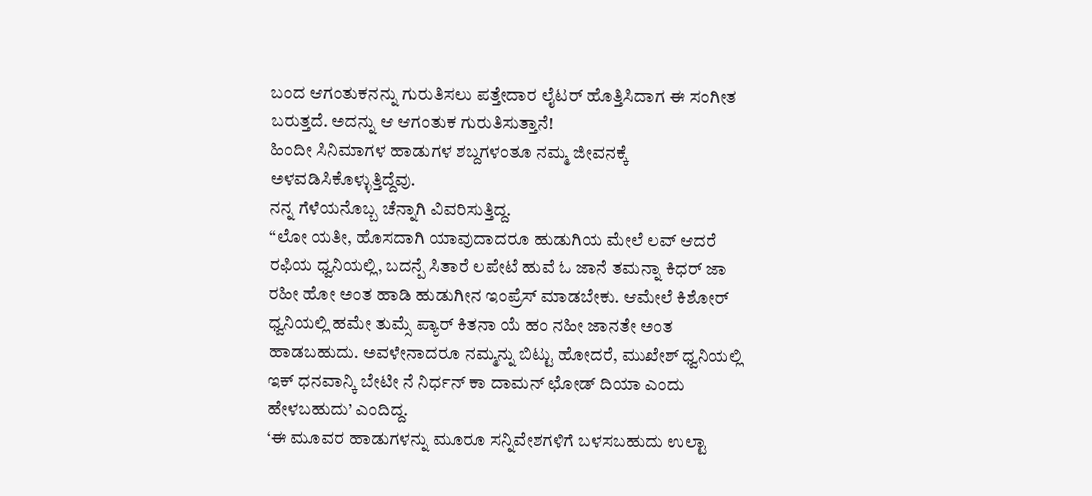ಬಂದ ಆಗಂತುಕನನ್ನು ಗುರುತಿಸಲು ಪತ್ತೇದಾರ ಲೈಟರ್ ಹೊತ್ತಿಸಿದಾಗ ಈ ಸಂಗೀತ ಬರುತ್ತದೆ. ಅದನ್ನು ಆ ಆಗಂತುಕ ಗುರುತಿಸುತ್ತಾನೆ!
ಹಿಂದೀ ಸಿನಿಮಾಗಳ ಹಾಡುಗಳ ಶಬ್ದಗಳಂತೂ ನಮ್ಮ ಜೀವನಕ್ಕೆ ಅಳವಡಿಸಿಕೊಳ್ಳುತ್ತಿದ್ದೆವು.
ನನ್ನ ಗೆಳೆಯನೊಬ್ಬ ಚೆನ್ನಾಗಿ ವಿವರಿಸುತ್ತಿದ್ದ.
“ಲೋ ಯತೀ, ಹೊಸದಾಗಿ ಯಾವುದಾದರೂ ಹುಡುಗಿಯ ಮೇಲೆ ಲವ್ ಆದರೆ ರಫಿಯ ಧ್ವನಿಯಲ್ಲಿ, ಬದನ್ಪೆ ಸಿತಾರೆ ಲಪೇಟೆ ಹುವೆ ಓ ಜಾನೆ ತಮನ್ನಾ ಕಿಧರ್ ಜಾ ರಹೀ ಹೋ ಅಂತ ಹಾಡಿ ಹುಡುಗೀನ ಇಂಪ್ರೆಸ್ ಮಾಡಬೇಕು. ಆಮೇಲೆ ಕಿಶೋರ್ ಧ್ವನಿಯಲ್ಲಿ ಹಮೇ ತುಮ್ಸೆ ಪ್ಯಾರ್ ಕಿತನಾ ಯೆ ಹಂ ನಹೀ ಜಾನತೇ ಅಂತ ಹಾಡಬಹುದು. ಅವಳೇನಾದರೂ ನಮ್ಮನ್ನು ಬಿಟ್ಟು ಹೋದರೆ, ಮುಖೇಶ್ ಧ್ವನಿಯಲ್ಲಿ ಇಕ್ ಧನವಾನ್ಕಿ ಬೇಟೀ ನೆ ನಿರ್ಧನ್ ಕಾ ದಾಮನ್ ಛೋಡ್ ದಿಯಾ ಎಂದು ಹೇಳಬಹುದು’ ಎಂದಿದ್ದ.
‘ಈ ಮೂವರ ಹಾಡುಗಳನ್ನು ಮೂರೂ ಸನ್ನಿವೇಶಗಳಿಗೆ ಬಳಸಬಹುದು ಉಲ್ಟಾ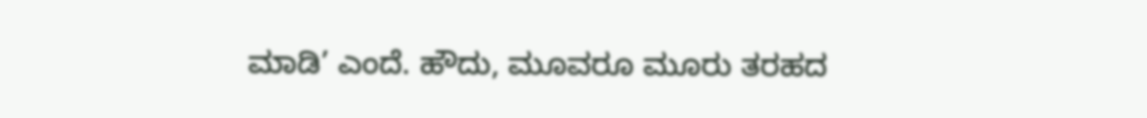ಮಾಡಿ’ ಎಂದೆ. ಹೌದು, ಮೂವರೂ ಮೂರು ತರಹದ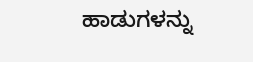ಹಾಡುಗಳನ್ನು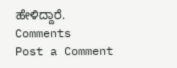ಹೇಳಿದ್ದಾರೆ.
Comments
Post a Comment